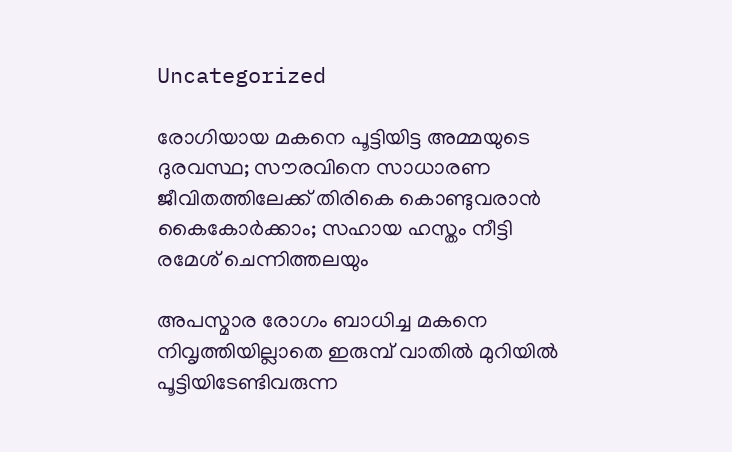Uncategorized

രോഗിയായ മകനെ പൂട്ടിയിട്ട അമ്മയുടെ ദുരവസ്ഥ; സൗരവിനെ സാധാരണ ജീവിതത്തിലേക്ക് തിരികെ കൊണ്ടുവരാന്‍ കൈകോര്‍ക്കാം; സഹായ ഹസ്തം നീട്ടി രമേശ് ചെന്നിത്തലയും

അപസ്മാര രോഗം ബാധിച്ച മകനെ നിവൃത്തിയില്ലാതെ ഇരുമ്പ് വാതില്‍ മുറിയില്‍ പൂട്ടിയിടേണ്ടിവരുന്ന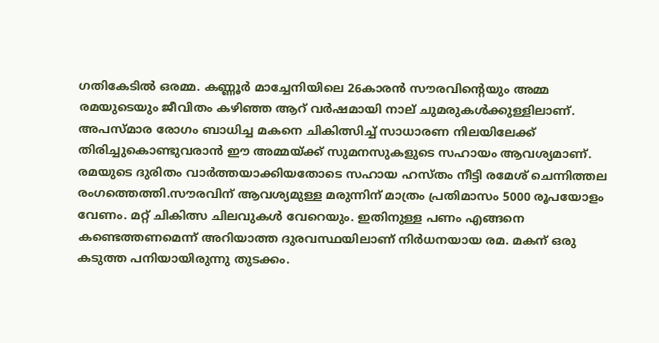ഗതികേടില്‍ ഒരമ്മ. കണ്ണൂര്‍ മാച്ചേനിയിലെ 26കാരന്‍ സൗരവിന്റെയും അമ്മ രമയുടെയും ജീവിതം കഴിഞ്ഞ ആറ് വര്‍ഷമായി നാല് ചുമരുകള്‍ക്കുള്ളിലാണ്. അപസ്മാര രോഗം ബാധിച്ച മകനെ ചികിത്സിച്ച് സാധാരണ നിലയിലേക്ക് തിരിച്ചുകൊണ്ടുവരാന്‍ ഈ അമ്മയ്ക്ക് സുമനസുകളുടെ സഹായം ആവശ്യമാണ്. രമയുടെ ദുരിതം വാര്‍ത്തയാക്കിയതോടെ സഹായ ഹസ്തം നീട്ടി രമേശ് ചെന്നിത്തല രംഗത്തെത്തി.സൗരവിന് ആവശ്യമുള്ള മരുന്നിന് മാത്രം പ്രതിമാസം 5000 രൂപയോളം വേണം. മറ്റ് ചികിത്സ ചിലവുകള്‍ വേറെയും. ഇതിനുള്ള പണം എങ്ങനെ കണ്ടെത്തണമെന്ന് അറിയാത്ത ദുരവസ്ഥയിലാണ് നിര്‍ധനയായ രമ. മകന് ഒരു കടുത്ത പനിയായിരുന്നു തുടക്കം.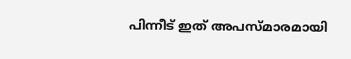പിന്നീട് ഇത് അപസ്മാരമായി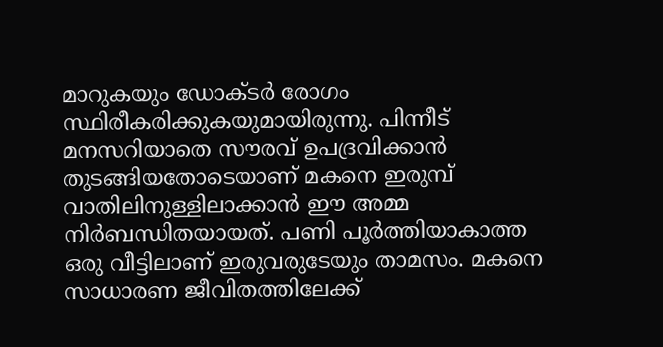മാറുകയും ഡോക്ടര്‍ രോഗം സ്ഥിരീകരിക്കുകയുമായിരുന്നു. പിന്നീട് മനസറിയാതെ സൗരവ് ഉപദ്രവിക്കാന്‍ തുടങ്ങിയതോടെയാണ് മകനെ ഇരുമ്പ് വാതിലിനുള്ളിലാക്കാന്‍ ഈ അമ്മ നിര്‍ബന്ധിതയായത്. പണി പൂര്‍ത്തിയാകാത്ത ഒരു വീട്ടിലാണ് ഇരുവരുടേയും താമസം. മകനെ സാധാരണ ജീവിതത്തിലേക്ക്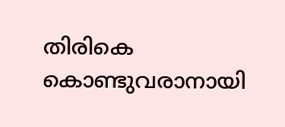തിരികെ കൊണ്ടുവരാനായി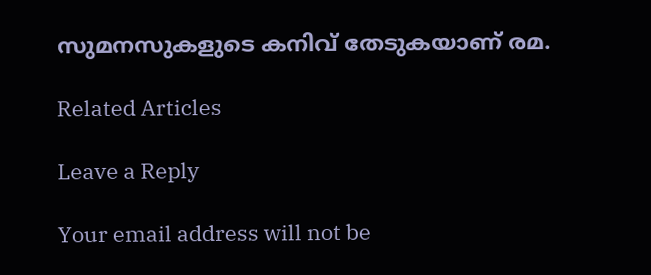സുമനസുകളുടെ കനിവ് തേടുകയാണ് രമ.

Related Articles

Leave a Reply

Your email address will not be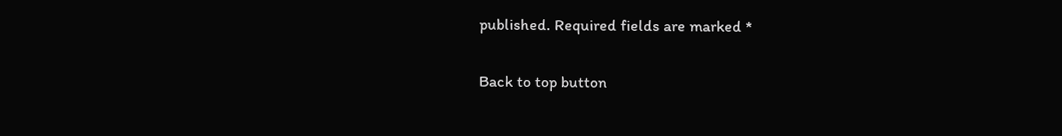published. Required fields are marked *

Back to top button